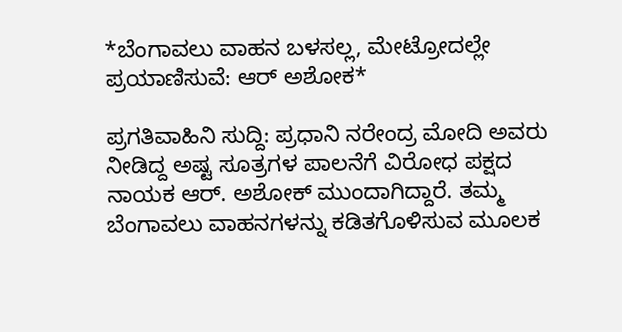*ಬೆಂಗಾವಲು ವಾಹನ ಬಳಸಲ್ಲ, ಮೇಟ್ರೋದಲ್ಲೇ ಪ್ರಯಾಣಿಸುವೆ: ಆರ್ ಅಶೋಕ*

ಪ್ರಗತಿವಾಹಿನಿ ಸುದ್ದಿ: ಪ್ರಧಾನಿ ನರೇಂದ್ರ ಮೋದಿ ಅವರು ನೀಡಿದ್ದ ಅಷ್ಟ ಸೂತ್ರಗಳ ಪಾಲನೆಗೆ ವಿರೋಧ ಪಕ್ಷದ ನಾಯಕ ಆರ್. ಅಶೋಕ್ ಮುಂದಾಗಿದ್ದಾರೆ. ತಮ್ಮ ಬೆಂಗಾವಲು ವಾಹನಗಳನ್ನು ಕಡಿತಗೊಳಿಸುವ ಮೂಲಕ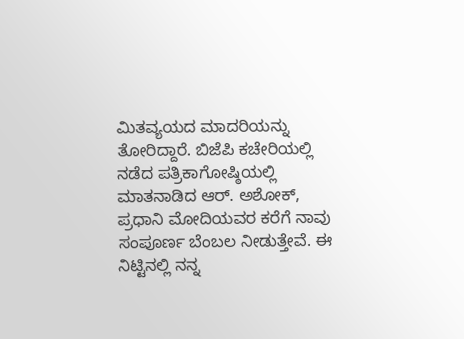ಮಿತವ್ಯಯದ ಮಾದರಿಯನ್ನು ತೋರಿದ್ದಾರೆ. ಬಿಜೆಪಿ ಕಚೇರಿಯಲ್ಲಿ ನಡೆದ ಪತ್ರಿಕಾಗೋಷ್ಠಿಯಲ್ಲಿ ಮಾತನಾಡಿದ ಆರ್. ಅಶೋಕ್, ಪ್ರಧಾನಿ ಮೋದಿಯವರ ಕರೆಗೆ ನಾವು ಸಂಪೂರ್ಣ ಬೆಂಬಲ ನೀಡುತ್ತೇವೆ. ಈ ನಿಟ್ಟಿನಲ್ಲಿ ನನ್ನ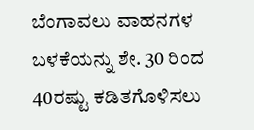ಬೆಂಗಾವಲು ವಾಹನಗಳ ಬಳಕೆಯನ್ನು ಶೇ. 30 ರಿಂದ 40ರಷ್ಟು ಕಡಿತಗೊಳಿಸಲು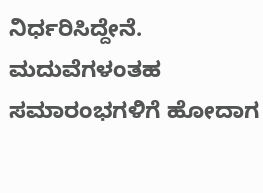ನಿರ್ಧರಿಸಿದ್ದೇನೆ. ಮದುವೆಗಳಂತಹ ಸಮಾರಂಭಗಳಿಗೆ ಹೋದಾಗ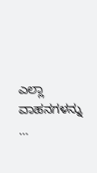ಎಲ್ಲಾ ವಾಹನಗಳನ್ನು …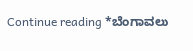Continue reading *ಬೆಂಗಾವಲು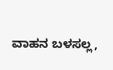ವಾಹನ ಬಳಸಲ್ಲ,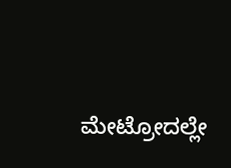ಮೇಟ್ರೋದಲ್ಲೇ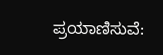ಪ್ರಯಾಣಿಸುವೆ: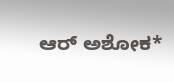ಆರ್ ಅಶೋಕ*